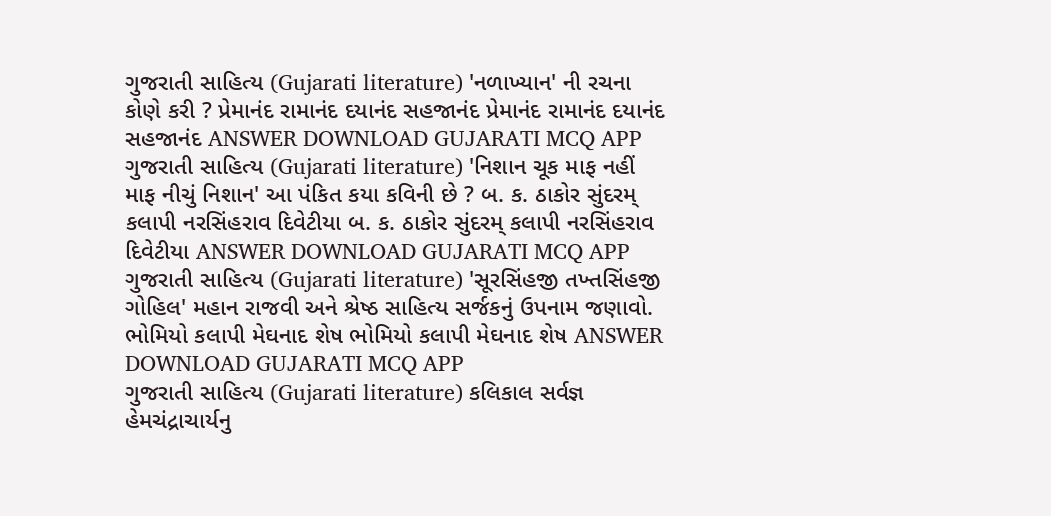ગુજરાતી સાહિત્ય (Gujarati literature) 'નળાખ્યાન' ની રચના કોણે કરી ? પ્રેમાનંદ રામાનંદ દયાનંદ સહજાનંદ પ્રેમાનંદ રામાનંદ દયાનંદ સહજાનંદ ANSWER DOWNLOAD GUJARATI MCQ APP
ગુજરાતી સાહિત્ય (Gujarati literature) 'નિશાન ચૂક માફ નહીં માફ નીચું નિશાન' આ પંકિત કયા કવિની છે ? બ. ક. ઠાકોર સુંદરમ્ કલાપી નરસિંહરાવ દિવેટીયા બ. ક. ઠાકોર સુંદરમ્ કલાપી નરસિંહરાવ દિવેટીયા ANSWER DOWNLOAD GUJARATI MCQ APP
ગુજરાતી સાહિત્ય (Gujarati literature) 'સૂરસિંહજી તખ્તસિંહજી ગોહિલ' મહાન રાજવી અને શ્રેષ્ઠ સાહિત્ય સર્જકનું ઉપનામ જણાવો. ભોમિયો કલાપી મેઘનાદ શેષ ભોમિયો કલાપી મેઘનાદ શેષ ANSWER DOWNLOAD GUJARATI MCQ APP
ગુજરાતી સાહિત્ય (Gujarati literature) કલિકાલ સર્વજ્ઞ હેમચંદ્રાચાર્યનુ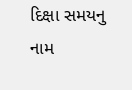દિક્ષા સમયનુ નામ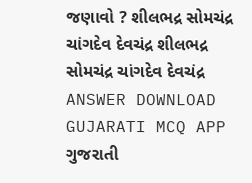જણાવો ? શીલભદ્ર સોમચંદ્ર ચાંગદેવ દેવચંદ્ર શીલભદ્ર સોમચંદ્ર ચાંગદેવ દેવચંદ્ર ANSWER DOWNLOAD GUJARATI MCQ APP
ગુજરાતી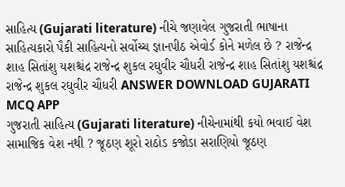સાહિત્ય (Gujarati literature) નીચે જણાવેલ ગુજરાતી ભાષાના સાહિત્યકારો પૈકી સાહિત્યનો સર્વોચ્ચ જ્ઞાનપીઠ એવોર્ડ કોને મળેલ છે ? રાજેન્દ્ર શાહ સિતાંશુ યશશ્ચંદ્ર રાજેન્દ્ર શુકલ રઘુવીર ચૌધરી રાજેન્દ્ર શાહ સિતાંશુ યશશ્ચંદ્ર રાજેન્દ્ર શુકલ રઘુવીર ચૌધરી ANSWER DOWNLOAD GUJARATI MCQ APP
ગુજરાતી સાહિત્ય (Gujarati literature) નીચેનામાંથી કયો ભવાઈ વેશ સામાજિક વેશ નથી ? જૂઠણ શૂરો રાઠોડ કજોડા સરાણિયો જૂઠણ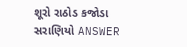શૂરો રાઠોડ કજોડા સરાણિયો ANSWER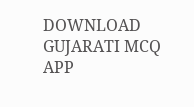DOWNLOAD GUJARATI MCQ APP